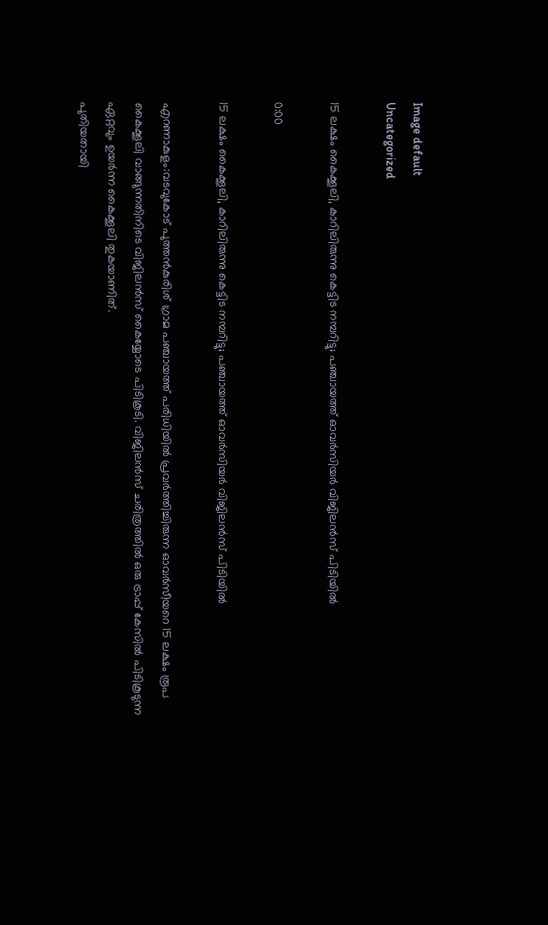Image default
Uncategorized

15 ലക്ഷം കൈക്കൂലി, കാറിലിരുന്നു കെട്ടിട നമ്പറിട്ടു; പഞ്ചായത്ത് ഓവർസിയർ വിജിലൻസ് പിടിയിൽ

0:00

15 ലക്ഷം കൈക്കൂലി, കാറിലിരുന്നു കെട്ടിട നമ്പറിട്ടു; പഞ്ചായത്ത് ഓവർസിയർ വിജിലൻസ് പിടിയിൽ

എറണാകുളം:വടവുകോട് പുത്തന്‍കുരിശ് ഗ്രാമ പഞ്ചായത്ത് പരിധിയില്‍ പ്രവര്‍ത്തിച്ചിരുന്ന ഓവര്‍സീയറെ 15 ലക്ഷം രൂപ കൈക്കൂലി വാങ്ങുന്നതിനിടെ വിജിലന്‍സ് കൈയ്യോടെ പിടികൂടി. വിജിലന്‍സ് ചരിത്രത്തില്‍ ഒരു ട്രാപ്പ് കേസില്‍ പിടികൂടുന്ന ഏറ്റവും ഉയര്‍ന്ന കൈക്കൂലി തുകയാണിത്.
പുതിയതായി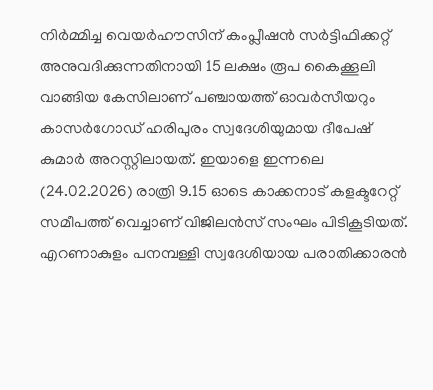നിര്‍മ്മിച്ച വെയര്‍ഹൗസിന് കംപ്ലീഷന്‍ സര്‍ട്ടിഫിക്കറ്റ് അനുവദിക്കുന്നതിനായി 15 ലക്ഷം രൂപ കൈക്കൂലി വാങ്ങിയ കേസിലാണ് പഞ്ചായത്ത് ഓവര്‍സീയറും കാസര്‍ഗോഡ് ഹരിപുരം സ്വദേശിയുമായ ദീപേഷ് കുമാര്‍ അറസ്റ്റിലായത്. ഇയാളെ ഇന്നലെ (24.02.2026) രാത്രി 9.15 ഓടെ കാക്കനാട് കളക്ടറേറ്റ് സമീപത്ത് വെച്ചാണ് വിജിലന്‍സ് സംഘം പിടികൂടിയത്.
എറണാകുളം പനമ്പള്ളി സ്വദേശിയായ പരാതിക്കാരന്‍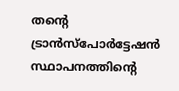തന്റെ ട്രാന്‍സ്‌പോര്‍ട്ടേഷന്‍ സ്ഥാപനത്തിന്റെ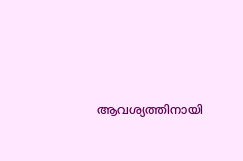ആവശ്യത്തിനായി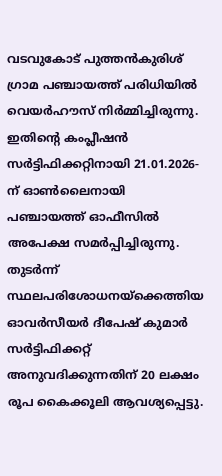വടവുകോട് പുത്തന്‍കുരിശ് ഗ്രാമ പഞ്ചായത്ത് പരിധിയില്‍ വെയര്‍ഹൗസ് നിര്‍മ്മിച്ചിരുന്നു. ഇതിന്‍റെ കംപ്ലീഷന്‍ സര്‍ട്ടിഫിക്കറ്റിനായി 21.01.2026-ന് ഓണ്‍ലൈനായി പഞ്ചായത്ത് ഓഫീസില്‍ അപേക്ഷ സമര്‍പ്പിച്ചിരുന്നു. തുടര്‍ന്ന് സ്ഥലപരിശോധനയ്‌ക്കെത്തിയ ഓവര്‍സീയര്‍ ദീപേഷ് കുമാര്‍ സര്‍ട്ടിഫിക്കറ്റ് അനുവദിക്കുന്നതിന് 20 ലക്ഷം രൂപ കൈക്കൂലി ആവശ്യപ്പെട്ടു.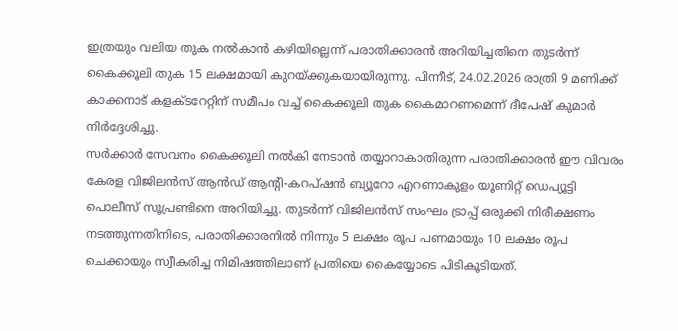ഇത്രയും വലിയ തുക നല്‍കാന്‍ കഴിയില്ലെന്ന് പരാതിക്കാരന്‍ അറിയിച്ചതിനെ തുടര്‍ന്ന് കൈക്കൂലി തുക 15 ലക്ഷമായി കുറയ്ക്കുകയായിരുന്നു. പിന്നീട്, 24.02.2026 രാത്രി 9 മണിക്ക് കാക്കനാട് കളക്ടറേറ്റിന് സമീപം വച്ച് കൈക്കൂലി തുക കൈമാറണമെന്ന് ദീപേഷ് കുമാര്‍ നിര്‍ദ്ദേശിച്ചു.
സര്‍ക്കാര്‍ സേവനം കൈക്കൂലി നല്‍കി നേടാന്‍ തയ്യാറാകാതിരുന്ന പരാതിക്കാരന്‍ ഈ വിവരം കേരള വിജിലന്‍സ് ആന്‍ഡ് ആന്റി-കറപ്ഷന്‍ ബ്യൂറോ എറണാകുളം യൂണിറ്റ് ഡെപ്യൂട്ടി പൊലീസ് സൂപ്രണ്ടിനെ അറിയിച്ചു. തുടര്‍ന്ന് വിജിലന്‍സ് സംഘം ട്രാപ്പ് ഒരുക്കി നിരീക്ഷണം നടത്തുന്നതിനിടെ, പരാതിക്കാരനില്‍ നിന്നും 5 ലക്ഷം രൂപ പണമായും 10 ലക്ഷം രൂപ ചെക്കായും സ്വീകരിച്ച നിമിഷത്തിലാണ് പ്രതിയെ കൈയ്യോടെ പിടികൂടിയത്.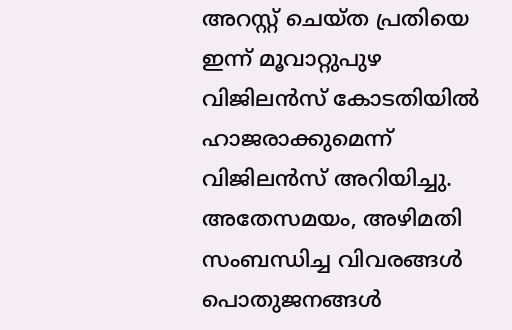അറസ്റ്റ് ചെയ്ത പ്രതിയെ ഇന്ന് മൂവാറ്റുപുഴ വിജിലന്‍സ് കോടതിയില്‍ ഹാജരാക്കുമെന്ന് വിജിലന്‍സ് അറിയിച്ചു.
അതേസമയം, അഴിമതി സംബന്ധിച്ച വിവരങ്ങള്‍ പൊതുജനങ്ങള്‍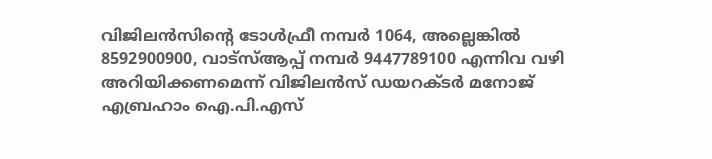വിജിലന്‍സിന്റെ ടോള്‍ഫ്രീ നമ്പര്‍ 1064, അല്ലെങ്കില്‍ 8592900900, വാട്‌സ്ആപ്പ് നമ്പര്‍ 9447789100 എന്നിവ വഴി അറിയിക്കണമെന്ന് വിജിലന്‍സ് ഡയറക്ടര്‍ മനോജ് എബ്രഹാം ഐ.പി.എസ്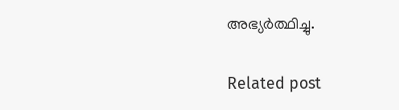അഭ്യര്‍ത്ഥിച്ചു.

Related post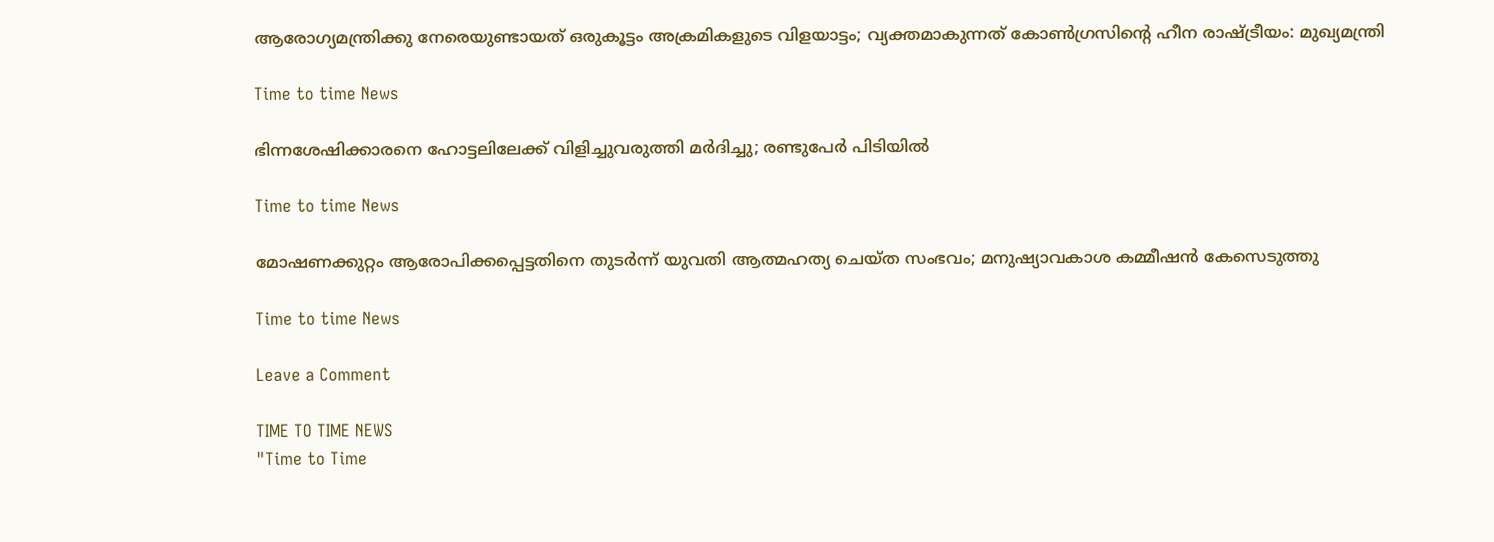ആരോഗ്യമന്ത്രിക്കു നേരെയുണ്ടായത് ഒരുകൂട്ടം അക്രമികളുടെ വിളയാട്ടം; വ്യക്തമാകുന്നത് കോൺഗ്രസിന്റെ ഹീന രാഷ്ട്രീയം: മുഖ്യമന്ത്രി

Time to time News

ഭിന്നശേഷിക്കാരനെ ഹോട്ടലിലേക്ക് വിളിച്ചുവരുത്തി മര്‍ദിച്ചു; രണ്ടുപേര്‍ പിടിയില്‍

Time to time News

മോഷണക്കുറ്റം ആരോപിക്കപ്പെട്ടതിനെ തുടര്‍ന്ന് യുവതി ആത്മഹത്യ ചെയ്ത സംഭവം; മനുഷ്യാവകാശ കമ്മീഷന്‍ കേസെടുത്തു

Time to time News

Leave a Comment

TIME TO TIME NEWS
"Time to Time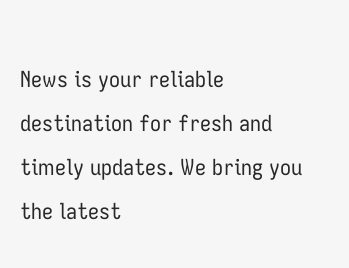News is your reliable destination for fresh and timely updates. We bring you the latest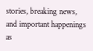stories, breaking news, and important happenings as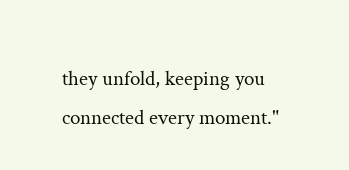they unfold, keeping you connected every moment."